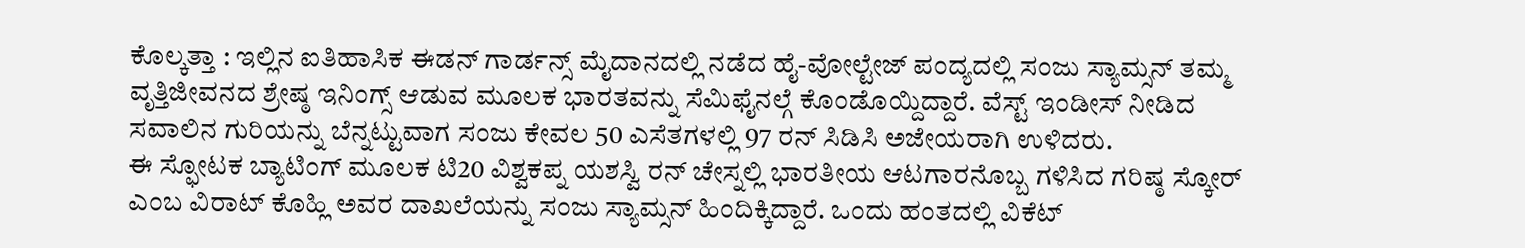ಕೊಲ್ಕತ್ತಾ : ಇಲ್ಲಿನ ಐತಿಹಾಸಿಕ ಈಡನ್ ಗಾರ್ಡನ್ಸ್ ಮೈದಾನದಲ್ಲಿ ನಡೆದ ಹೈ-ವೋಲ್ಟೇಜ್ ಪಂದ್ಯದಲ್ಲಿ ಸಂಜು ಸ್ಯಾಮ್ಸನ್ ತಮ್ಮ ವೃತ್ತಿಜೀವನದ ಶ್ರೇಷ್ಠ ಇನಿಂಗ್ಸ್ ಆಡುವ ಮೂಲಕ ಭಾರತವನ್ನು ಸೆಮಿಫೈನಲ್ಗೆ ಕೊಂಡೊಯ್ದಿದ್ದಾರೆ. ವೆಸ್ಟ್ ಇಂಡೀಸ್ ನೀಡಿದ ಸವಾಲಿನ ಗುರಿಯನ್ನು ಬೆನ್ನಟ್ಟುವಾಗ ಸಂಜು ಕೇವಲ 50 ಎಸೆತಗಳಲ್ಲಿ 97 ರನ್ ಸಿಡಿಸಿ ಅಜೇಯರಾಗಿ ಉಳಿದರು.
ಈ ಸ್ಫೋಟಕ ಬ್ಯಾಟಿಂಗ್ ಮೂಲಕ ಟಿ20 ವಿಶ್ವಕಪ್ನ ಯಶಸ್ವಿ ರನ್ ಚೇಸ್ನಲ್ಲಿ ಭಾರತೀಯ ಆಟಗಾರನೊಬ್ಬ ಗಳಿಸಿದ ಗರಿಷ್ಠ ಸ್ಕೋರ್ ಎಂಬ ವಿರಾಟ್ ಕೊಹ್ಲಿ ಅವರ ದಾಖಲೆಯನ್ನು ಸಂಜು ಸ್ಯಾಮ್ಸನ್ ಹಿಂದಿಕ್ಕಿದ್ದಾರೆ. ಒಂದು ಹಂತದಲ್ಲಿ ವಿಕೆಟ್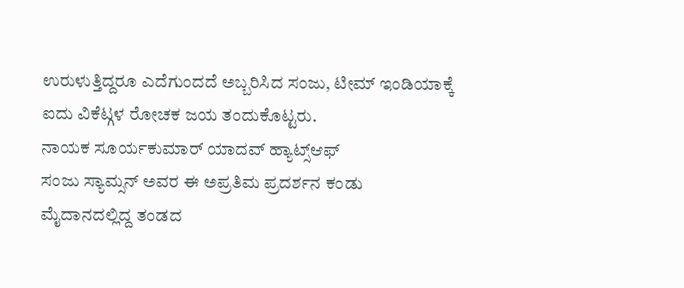ಉರುಳುತ್ತಿದ್ದರೂ ಎದೆಗುಂದದೆ ಅಬ್ಬರಿಸಿದ ಸಂಜು, ಟೀಮ್ ಇಂಡಿಯಾಕ್ಕೆ ಐದು ವಿಕೆಟ್ಗಳ ರೋಚಕ ಜಯ ತಂದುಕೊಟ್ಟರು.
ನಾಯಕ ಸೂರ್ಯಕುಮಾರ್ ಯಾದವ್ ಹ್ಯಾಟ್ಸ್ಆಫ್
ಸಂಜು ಸ್ಯಾಮ್ಸನ್ ಅವರ ಈ ಅಪ್ರತಿಮ ಪ್ರದರ್ಶನ ಕಂಡು ಮೈದಾನದಲ್ಲಿದ್ದ ತಂಡದ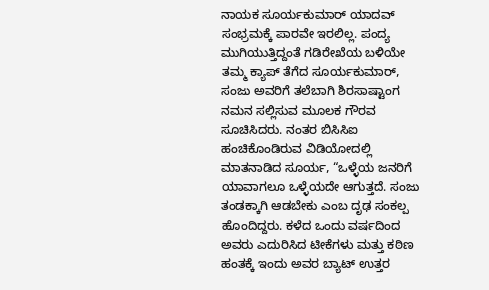ನಾಯಕ ಸೂರ್ಯಕುಮಾರ್ ಯಾದವ್ ಸಂಭ್ರಮಕ್ಕೆ ಪಾರವೇ ಇರಲಿಲ್ಲ. ಪಂದ್ಯ ಮುಗಿಯುತ್ತಿದ್ದಂತೆ ಗಡಿರೇಖೆಯ ಬಳಿಯೇ ತಮ್ಮ ಕ್ಯಾಪ್ ತೆಗೆದ ಸೂರ್ಯಕುಮಾರ್, ಸಂಜು ಅವರಿಗೆ ತಲೆಬಾಗಿ ಶಿರಸಾಷ್ಟಾಂಗ ನಮನ ಸಲ್ಲಿಸುವ ಮೂಲಕ ಗೌರವ ಸೂಚಿಸಿದರು. ನಂತರ ಬಿಸಿಸಿಐ ಹಂಚಿಕೊಂಡಿರುವ ವಿಡಿಯೋದಲ್ಲಿ ಮಾತನಾಡಿದ ಸೂರ್ಯ, “ಒಳ್ಳೆಯ ಜನರಿಗೆ ಯಾವಾಗಲೂ ಒಳ್ಳೆಯದೇ ಆಗುತ್ತದೆ. ಸಂಜು ತಂಡಕ್ಕಾಗಿ ಆಡಬೇಕು ಎಂಬ ದೃಢ ಸಂಕಲ್ಪ ಹೊಂದಿದ್ದರು. ಕಳೆದ ಒಂದು ವರ್ಷದಿಂದ ಅವರು ಎದುರಿಸಿದ ಟೀಕೆಗಳು ಮತ್ತು ಕಠಿಣ ಹಂತಕ್ಕೆ ಇಂದು ಅವರ ಬ್ಯಾಟ್ ಉತ್ತರ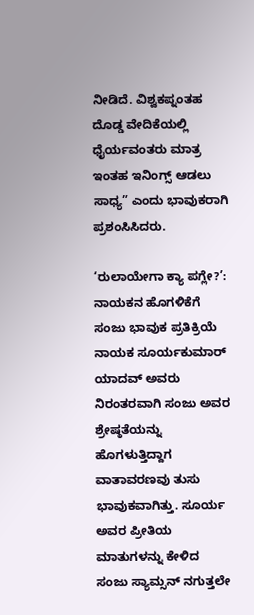ನೀಡಿದೆ. ವಿಶ್ವಕಪ್ನಂತಹ ದೊಡ್ಡ ವೇದಿಕೆಯಲ್ಲಿ ಧೈರ್ಯವಂತರು ಮಾತ್ರ ಇಂತಹ ಇನಿಂಗ್ಸ್ ಆಡಲು ಸಾಧ್ಯ” ಎಂದು ಭಾವುಕರಾಗಿ ಪ್ರಶಂಸಿಸಿದರು.

‘ರುಲಾಯೇಗಾ ಕ್ಯಾ ಪಗ್ಲೇ?’: ನಾಯಕನ ಹೊಗಳಿಕೆಗೆ ಸಂಜು ಭಾವುಕ ಪ್ರತಿಕ್ರಿಯೆ
ನಾಯಕ ಸೂರ್ಯಕುಮಾರ್ ಯಾದವ್ ಅವರು ನಿರಂತರವಾಗಿ ಸಂಜು ಅವರ ಶ್ರೇಷ್ಠತೆಯನ್ನು ಹೊಗಳುತ್ತಿದ್ದಾಗ ವಾತಾವರಣವು ತುಸು ಭಾವುಕವಾಗಿತ್ತು. ಸೂರ್ಯ ಅವರ ಪ್ರೀತಿಯ ಮಾತುಗಳನ್ನು ಕೇಳಿದ ಸಂಜು ಸ್ಯಾಮ್ಸನ್ ನಗುತ್ತಲೇ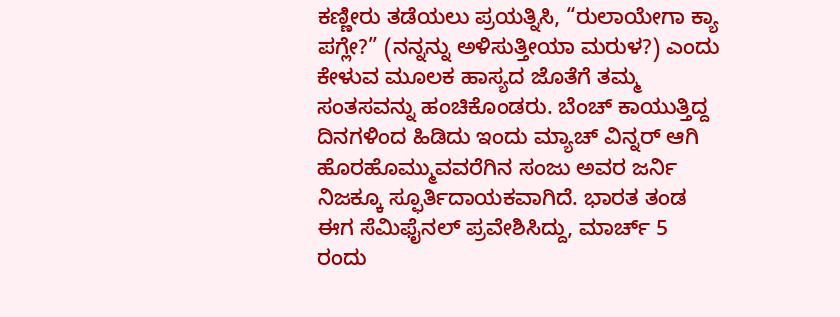ಕಣ್ಣೀರು ತಡೆಯಲು ಪ್ರಯತ್ನಿಸಿ, “ರುಲಾಯೇಗಾ ಕ್ಯಾ ಪಗ್ಲೇ?” (ನನ್ನನ್ನು ಅಳಿಸುತ್ತೀಯಾ ಮರುಳ?) ಎಂದು ಕೇಳುವ ಮೂಲಕ ಹಾಸ್ಯದ ಜೊತೆಗೆ ತಮ್ಮ ಸಂತಸವನ್ನು ಹಂಚಿಕೊಂಡರು. ಬೆಂಚ್ ಕಾಯುತ್ತಿದ್ದ ದಿನಗಳಿಂದ ಹಿಡಿದು ಇಂದು ಮ್ಯಾಚ್ ವಿನ್ನರ್ ಆಗಿ ಹೊರಹೊಮ್ಮುವವರೆಗಿನ ಸಂಜು ಅವರ ಜರ್ನಿ ನಿಜಕ್ಕೂ ಸ್ಫೂರ್ತಿದಾಯಕವಾಗಿದೆ. ಭಾರತ ತಂಡ ಈಗ ಸೆಮಿಫೈನಲ್ ಪ್ರವೇಶಿಸಿದ್ದು, ಮಾರ್ಚ್ 5 ರಂದು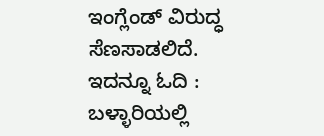ಇಂಗ್ಲೆಂಡ್ ವಿರುದ್ಧ ಸೆಣಸಾಡಲಿದೆ.
ಇದನ್ನೂ ಓದಿ : ಬಳ್ಳಾರಿಯಲ್ಲಿ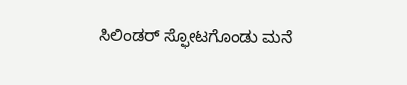ಸಿಲಿಂಡರ್ ಸ್ಫೋಟಗೊಂಡು ಮನೆ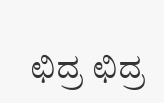ಛಿದ್ರ ಛಿದ್ರ